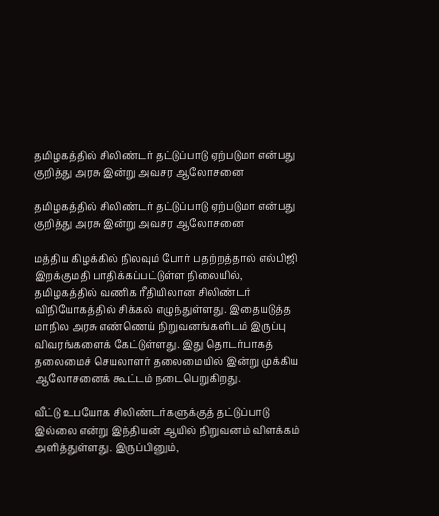தமிழகத்தில் சிலிண்டர் தட்டுப்பாடு ஏற்படுமா என்பது குறித்து அரசு இன்று அவசர ஆலோசனை

தமிழகத்தில் சிலிண்டர் தட்டுப்பாடு ஏற்படுமா என்பது குறித்து அரசு இன்று அவசர ஆலோசனை

மத்திய கிழக்கில் நிலவும் போர் பதற்றத்தால் எல்பிஜி இறக்குமதி பாதிக்கப்பட்டுள்ள நிலையில், தமிழகத்தில் வணிக ரீதியிலான சிலிண்டர் விநியோகத்தில் சிக்கல் எழுந்துள்ளது. இதையடுத்த மாநில அரசு எண்ணெய் நிறுவனங்களிடம் இருப்பு விவரங்களைக் கேட்டுள்ளது. இது தொடர்பாகத் தலைமைச் செயலாளர் தலைமையில் இன்று முக்கிய ஆலோசனைக் கூட்டம் நடைபெறுகிறது.

வீட்டு உபயோக சிலிண்டர்களுக்குத் தட்டுப்பாடு இல்லை என்று இந்தியன் ஆயில் நிறுவனம் விளக்கம் அளித்துள்ளது. இருப்பினும்,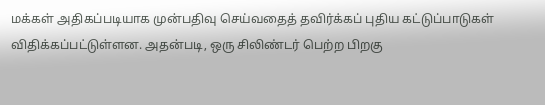மக்கள் அதிகப்படியாக முன்பதிவு செய்வதைத் தவிர்க்கப் புதிய கட்டுப்பாடுகள் விதிக்கப்பட்டுள்ளன. அதன்படி, ஒரு சிலிண்டர் பெற்ற பிறகு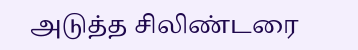அடுத்த சிலிண்டரை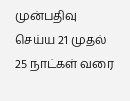முன்பதிவு செய்ய 21 முதல் 25 நாட்கள் வரை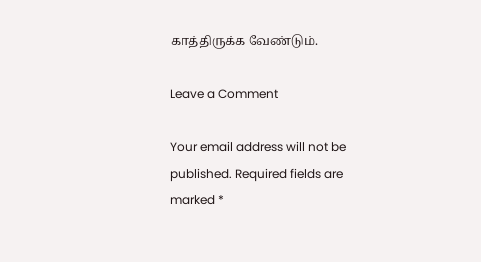காத்திருக்க வேண்டும்.

Leave a Comment

Your email address will not be published. Required fields are marked *